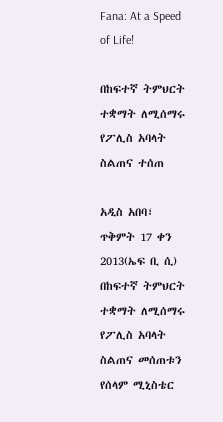Fana: At a Speed of Life!

በከፍተኛ ትምህርት ተቋማት ለሚሰማሩ የፖሊስ አባላት ስልጠና ተሰጠ

አዲስ አበባ፣ ጥቅምት 17 ቀን 2013(ኤፍ ቢ ሲ) በከፍተኛ ትምህርት ተቋማት ለሚሰማሩ የፖሊስ አባላት ስልጠና መሰጠቱን የሰላም ሚኒስቴር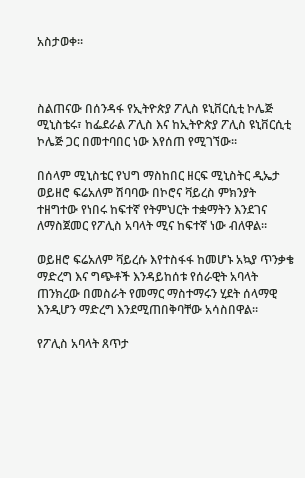አስታወቀ።



ስልጠናው በሰንዳፋ የኢትዮጵያ ፖሊስ ዩኒቨርሲቲ ኮሌጅ ሚኒስቴሩ፣ ከፌደራል ፖሊስ እና ከኢትዮጵያ ፖሊስ ዩኒቨርሲቲ ኮሌጅ ጋር በመተባበር ነው እየሰጠ የሚገኘው።

በሰላም ሚኒስቴር የህግ ማስከበር ዘርፍ ሚኒስትር ዲኤታ ወይዘሮ ፍሬአለም ሽባባው በኮሮና ቫይረስ ምክንያት ተዘግተው የነበሩ ከፍተኛ የትምህርት ተቋማትን እንደገና ለማስጀመር የፖሊስ አባላት ሚና ከፍተኛ ነው ብለዋል።

ወይዘሮ ፍሬአለም ቫይረሱ እየተስፋፋ ከመሆኑ አኳያ ጥንቃቄ ማድረግ እና ግጭቶች እንዳይከሰቱ የሰራዊት አባላት ጠንክረው በመስራት የመማር ማስተማሩን ሂደት ሰላማዊ እንዲሆን ማድረግ እንደሚጠበቅባቸው አሳስበዋል።

የፖሊስ አባላት ጸጥታ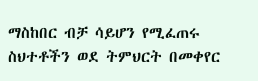ማስከበር ብቻ ሳይሆን የሚፈጠሩ ስህተቶችን ወደ ትምህርት በመቀየር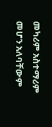መካሪም አስተማሪም መሆን አለባቸውም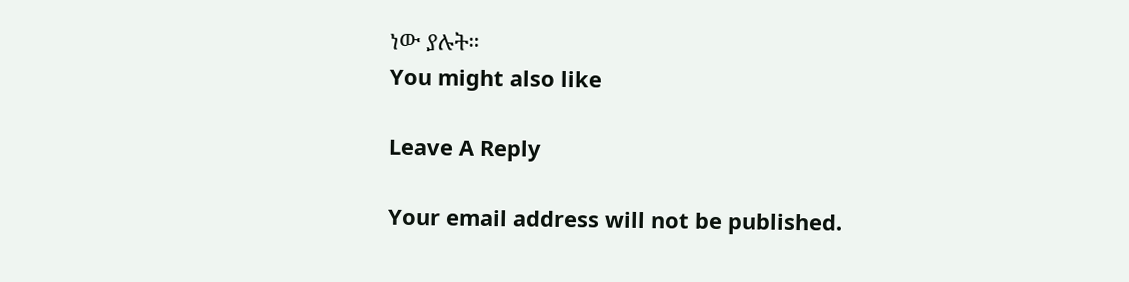ነው ያሉት።
You might also like

Leave A Reply

Your email address will not be published.